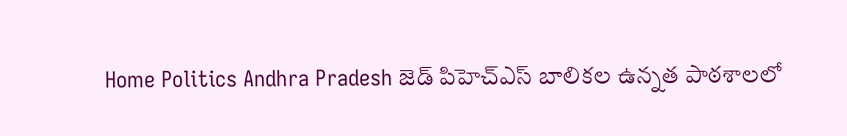Home Politics Andhra Pradesh జెడ్ పిహెచ్ఎస్ బాలికల ఉన్నత పాఠశాలలో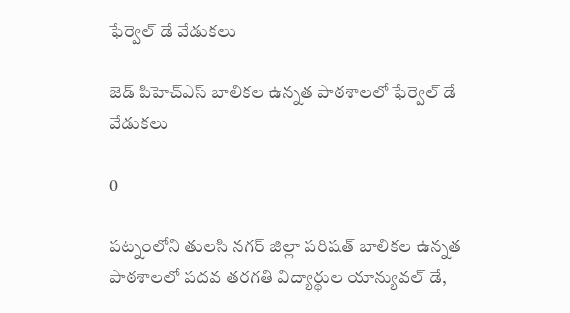ఫేర్వెల్ డే వేడుకలు

జెడ్ పిహెచ్ఎస్ బాలికల ఉన్నత పాఠశాలలో ఫేర్వెల్ డే వేడుకలు

0

పట్నంలోని తులసి నగర్ జిల్లా పరిషత్ బాలికల ఉన్నత పాఠశాలలో పదవ తరగతి విద్యార్థుల యాన్యువల్ డే,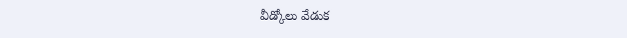వీడ్కోలు వేడుక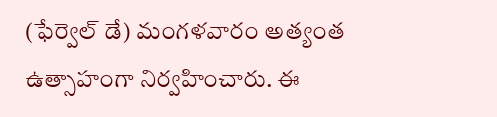(ఫేర్వెల్ డే) మంగళవారం అత్యంత ఉత్సాహంగా నిర్వహించారు. ఈ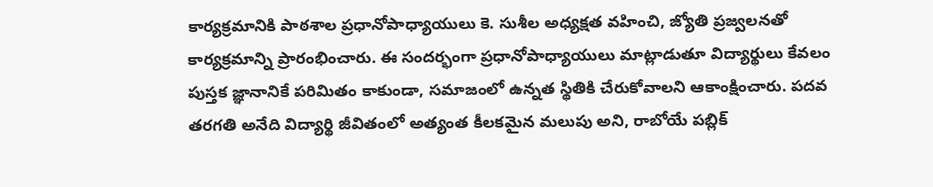కార్యక్రమానికి పాఠశాల ప్రధానోపాధ్యాయులు కె. సుశీల అధ్యక్షత వహించి, జ్యోతి ప్రజ్వలనతో కార్యక్రమాన్ని ప్రారంభించారు. ఈ సందర్భంగా ప్రధానోపాధ్యాయులు మాట్లాడుతూ విద్యార్థులు కేవలం పుస్తక జ్ఞానానికే పరిమితం కాకుండా, సమాజంలో ఉన్నత స్థితికి చేరుకోవాలని ఆకాంక్షించారు. పదవ తరగతి అనేది విద్యార్థి జీవితంలో అత్యంత కీలకమైన మలుపు అని, రాబోయే పబ్లిక్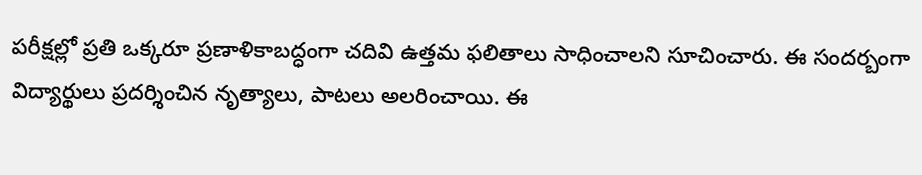పరీక్షల్లో ప్రతి ఒక్కరూ ప్రణాళికాబద్ధంగా చదివి ఉత్తమ ఫలితాలు సాధించాలని సూచించారు. ఈ సందర్బంగా విద్యార్థులు ప్రదర్శించిన నృత్యాలు, పాటలు అలరించాయి. ఈ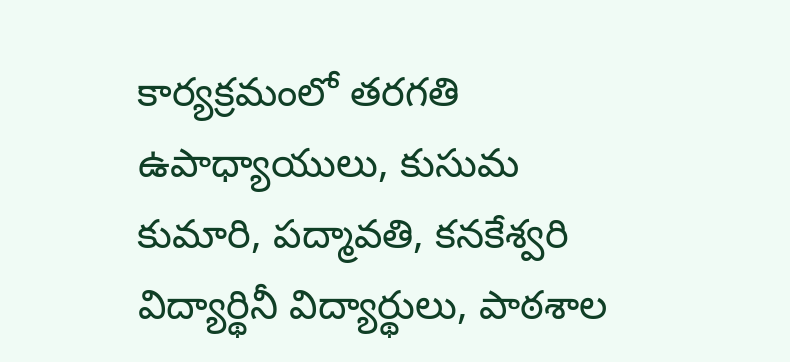కార్యక్రమంలో తరగతి ఉపాధ్యాయులు, కుసుమ కుమారి, పద్మావతి, కనకేశ్వరి విద్యార్థినీ విద్యార్థులు, పాఠశాల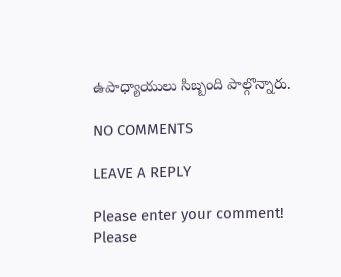ఉపాధ్యాయులు సిబ్బంది పాల్గొన్నారు.

NO COMMENTS

LEAVE A REPLY

Please enter your comment!
Please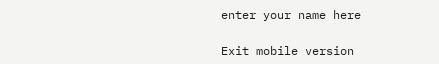enter your name here

Exit mobile version